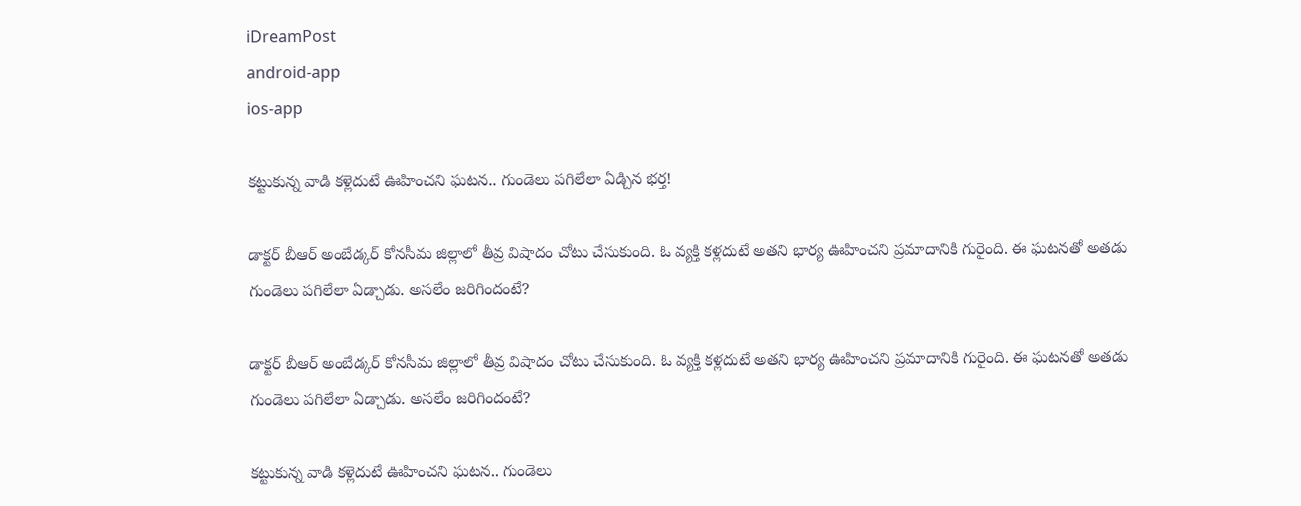iDreamPost
android-app
ios-app

కట్టుకున్న వాడి కళ్లెదుటే ఊహించని ఘటన.. గుండెలు పగిలేలా ఏడ్చిన భర్త!

డాక్టర్ బీఆర్ అంబేడ్కర్ కోనసీమ జిల్లాలో తీవ్ర విషాదం చోటు చేసుకుంది. ఓ వ్యక్తి కళ్లదుటే అతని భార్య ఊహించని ప్రమాదానికి గురైంది. ఈ ఘటనతో అతడు గుండెలు పగిలేలా ఏడ్చాడు. అసలేం జరిగిందంటే?

డాక్టర్ బీఆర్ అంబేడ్కర్ కోనసీమ జిల్లాలో తీవ్ర విషాదం చోటు చేసుకుంది. ఓ వ్యక్తి కళ్లదుటే అతని భార్య ఊహించని ప్రమాదానికి గురైంది. ఈ ఘటనతో అతడు గుండెలు పగిలేలా ఏడ్చాడు. అసలేం జరిగిందంటే?

కట్టుకున్న వాడి కళ్లెదుటే ఊహించని ఘటన.. గుండెలు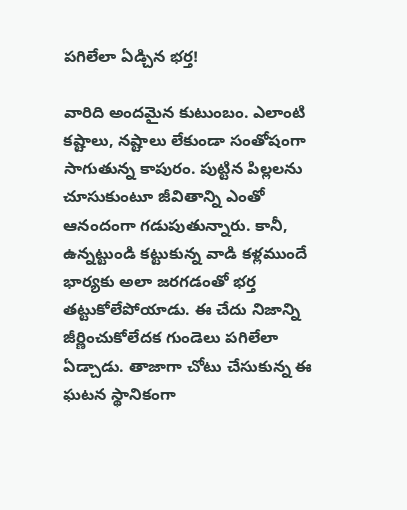పగిలేలా ఏడ్చిన భర్త!

వారిది అందమైన కుటుంబం. ఎలాంటి కష్టాలు, నష్టాలు లేకుండా సంతోషంగా సాగుతున్న కాపురం. పుట్టిన పిల్లలను చూసుకుంటూ జీవితాన్ని ఎంతో ఆనందంగా గడుపుతున్నారు. కానీ, ఉన్నట్టుండి కట్టుకున్న వాడి కళ్లముందే భార్యకు అలా జరగడంతో భర్త తట్టుకోలేపోయాడు. ఈ చేదు నిజాన్ని జీర్ణించుకోలేదక గుండెలు పగిలేలా ఏడ్చాడు. తాజాగా చోటు చేసుకున్న ఈ ఘటన స్థానికంగా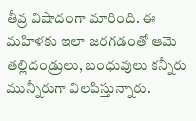తీవ్ర విషాదంగా మారింది. ఈ మహిళకు ఇలా జరగడంతో ఆమె తల్లిదండ్రులు, బంధువులు కన్నీరు మున్నీరుగా విలపిస్తున్నారు.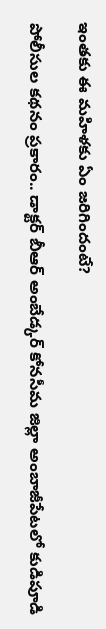ఇంతకు ఈ మహిళకు ఏం జరిగిందంటే?

పోలీసుల కథనం ప్రకారం.. డాక్టర్ బీఆర్ అంబేడ్కర్ కోనసీమ జిల్లా అంబాజీపేటలో కుడిపూడి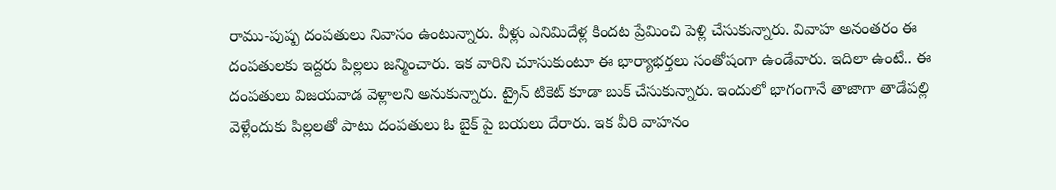రాము-పుష్ప దంపతులు నివాసం ఉంటున్నారు. వీళ్లు ఎనిమిదేళ్ల కిందట ప్రేమించి పెళ్లి చేసుకున్నారు. వివాహ అనంతరం ఈ దంపతులకు ఇద్దరు పిల్లలు జన్మించారు. ఇక వారిని చూసుకుంటూ ఈ భార్యాభర్తలు సంతోషంగా ఉండేవారు. ఇదిలా ఉంటే.. ఈ దంపతులు విజయవాడ వెళ్లాలని అనుకున్నారు. ట్రైన్ టికెట్ కూడా బుక్ చేసుకున్నారు. ఇందులో భాగంగానే తాజాగా తాడేపల్లి వెళ్లేందుకు పిల్లలతో పాటు దంపతులు ఓ బైక్ పై బయలు దేరారు. ఇక వీరి వాహనం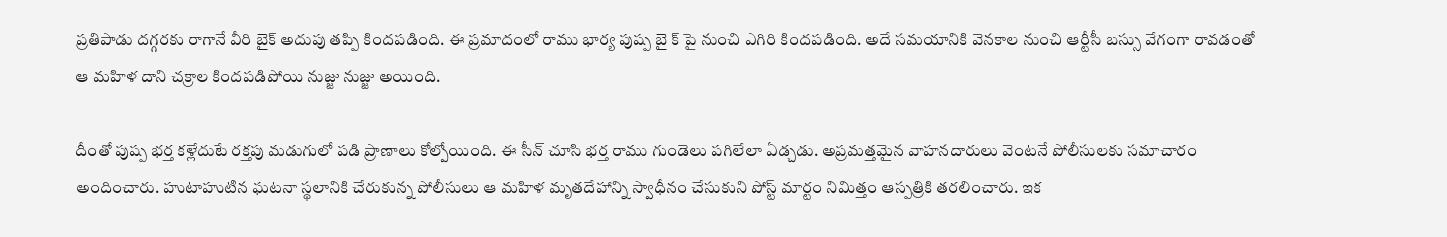ప్రతిపాడు దగ్గరకు రాగానే వీరి బైక్ అదుపు తప్పి కిందపడింది. ఈ ప్రమాదంలో రాము భార్య పుష్ప బై క్ పై నుంచి ఎగిరి కిందపడింది. అదే సమయానికి వెనకాల నుంచి ఆర్టీసీ బస్సు వేగంగా రావడంతో ఆ మహిళ దాని చక్రాల కిందపడిపోయి నుజ్జు నుజ్జు అయింది.

దీంతో పుష్ప భర్త కళ్లేదుటే రక్తపు మడుగులో పడి ప్రాణాలు కోల్పోయింది. ఈ సీన్ చూసి భర్త రాము గుండెలు పగిలేలా ఏడ్చడు. అప్రమత్తమైన వాహనదారులు వెంటనే పోలీసులకు సమాచారం అందించారు. హుటాహుటిన ఘటనా స్థలానికి చేరుకున్న పోలీసులు ఆ మహిళ మృతదేహాన్ని స్వాధీనం చేసుకుని పోస్ట్ మార్టం నిమిత్తం ఆస్పత్రికి తరలించారు. ఇక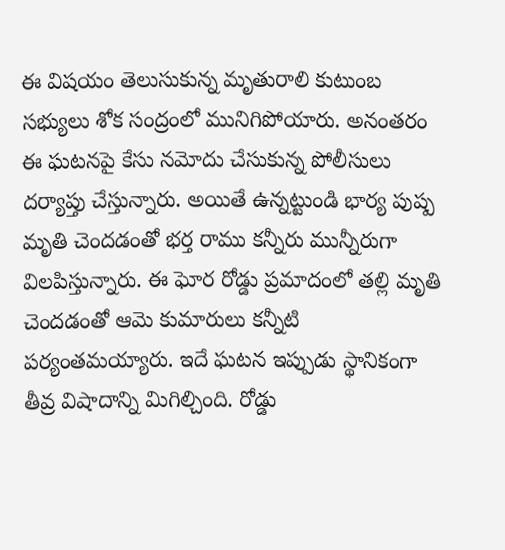ఈ విషయం తెలుసుకున్న మృతురాలి కుటుంబ సభ్యులు శోక సంద్రంలో మునిగిపోయారు. అనంతరం ఈ ఘటనపై కేసు నమోదు చేసుకున్న పోలీసులు దర్యాప్తు చేస్తున్నారు. అయితే ఉన్నట్టుండి భార్య పుష్ప మృతి చెందడంతో భర్త రాము కన్నీరు మున్నీరుగా విలపిస్తున్నారు. ఈ ఘోర రోడ్డు ప్రమాదంలో తల్లి మృతి చెందడంతో ఆమె కుమారులు కన్నీటి పర్యంతమయ్యారు. ఇదే ఘటన ఇప్పుడు స్థానికంగా తీవ్ర విషాదాన్ని మిగిల్చింది. రోడ్డు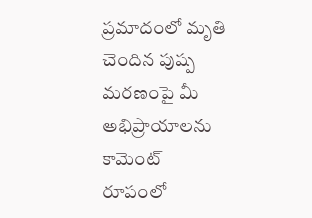ప్రమాదంలో మృతి చెందిన పుష్ప మరణంపై మీ అభిప్రాయాలను కామెంట్ రూపంలో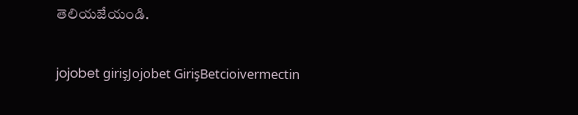తెలియజేయండి.

jojobet girişJojobet GirişBetcioivermectin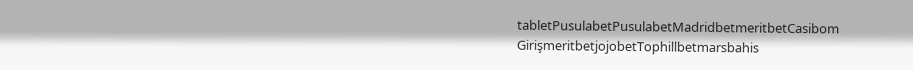tabletPusulabetPusulabetMadridbetmeritbetCasibom GirişmeritbetjojobetTophillbetmarsbahis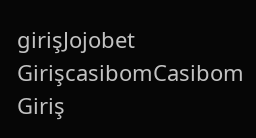girişJojobet GirişcasibomCasibom Giriş